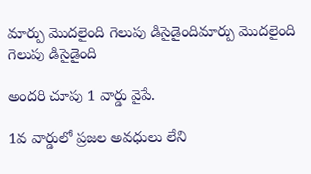మార్పు మొదలైంది గెలుపు డిసైడైందిమార్పు మొదలైంది గెలుపు డిసైడైంది

అందరి చూపు 1 వార్డు వైపే.

1వ వార్డులో ప్రజల అవధులు లేని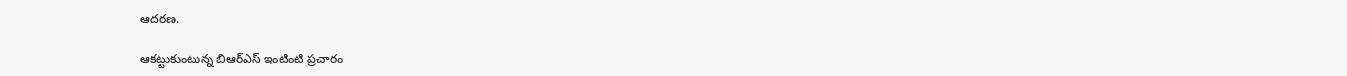ఆదరణ.

ఆకట్టుకుంటున్న బిఆర్ఎస్ ఇంటింటి ప్రచారం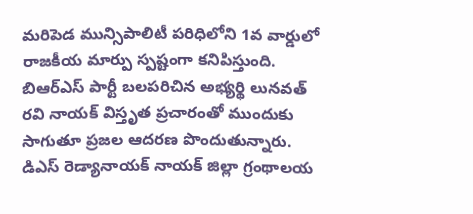మరిపెడ మున్సిపాలిటీ పరిధిలోని 1వ వార్డులో రాజకీయ మార్పు స్పష్టంగా కనిపిస్తుంది. బిఆర్ఎస్ పార్టీ బలపరిచిన అభ్యర్థి లునవత్ రవి నాయక్ విస్తృత ప్రచారంతో ముందుకు సాగుతూ ప్రజల ఆదరణ పొందుతున్నారు. డిఎస్ రెడ్యానాయక్ నాయక్ జిల్లా గ్రంథాలయ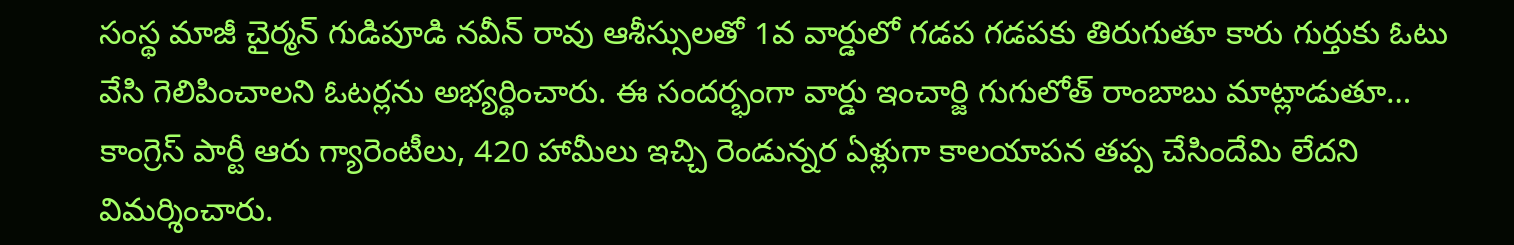సంస్థ మాజీ చైర్మన్ గుడిపూడి నవీన్ రావు ఆశీస్సులతో 1వ వార్డులో గడప గడపకు తిరుగుతూ కారు గుర్తుకు ఓటు వేసి గెలిపించాలని ఓటర్లను అభ్యర్థించారు. ఈ సందర్భంగా వార్డు ఇంచార్జి గుగులోత్ రాంబాబు మాట్లాడుతూ… కాంగ్రెస్ పార్టీ ఆరు గ్యారెంటీలు, 420 హామీలు ఇచ్చి రెండున్నర ఏళ్లుగా కాలయాపన తప్ప చేసిందేమి లేదని విమర్శించారు.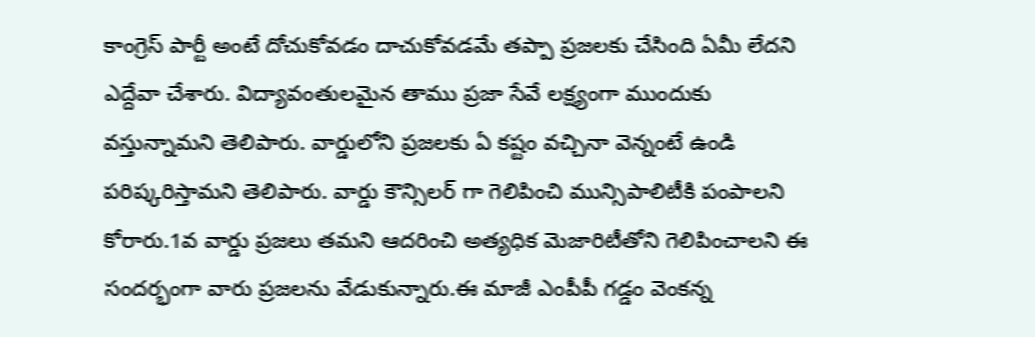కాంగ్రెస్ పార్టీ అంటే దోచుకోవడం దాచుకోవడమే తప్పా ప్రజలకు చేసింది ఏమీ లేదని ఎద్దేవా చేశారు. విద్యావంతులమైన తాము ప్రజా సేవే లక్ష్యంగా ముందుకు వస్తున్నామని తెలిపారు. వార్డులోని ప్రజలకు ఏ కష్టం వచ్చినా వెన్నంటే ఉండి పరిష్కరిస్తామని తెలిపారు. వార్డు కౌన్సిలర్ గా గెలిపించి మున్సిపాలిటీకి పంపాలని కోరారు.1వ వార్డు ప్రజలు తమని ఆదరించి అత్యధిక మెజారిటీతోని గెలిపించాలని ఈ సందర్భంగా వారు ప్రజలను వేడుకున్నారు.ఈ మాజీ ఎంపీపీ గడ్డం వెంకన్న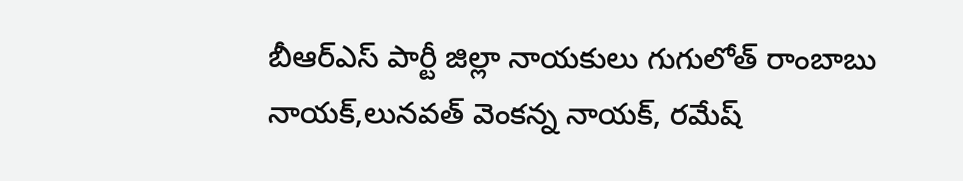బీఆర్ఎస్ పార్టీ జిల్లా నాయకులు గుగులోత్ రాంబాబు నాయక్,లునవత్ వెంకన్న నాయక్, రమేష్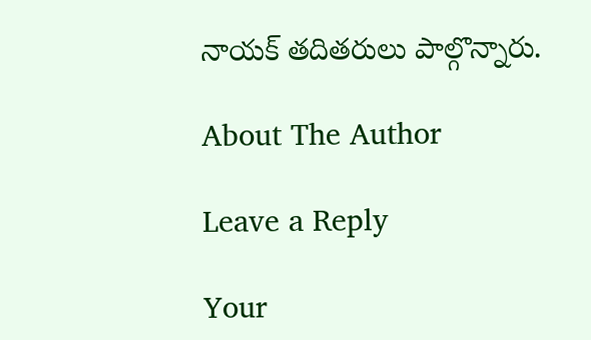నాయక్ తదితరులు పాల్గొన్నారు.

About The Author

Leave a Reply

Your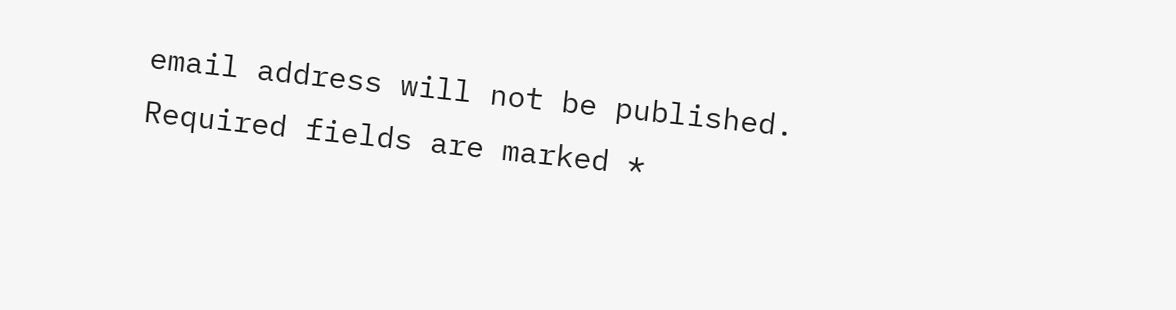email address will not be published. Required fields are marked *